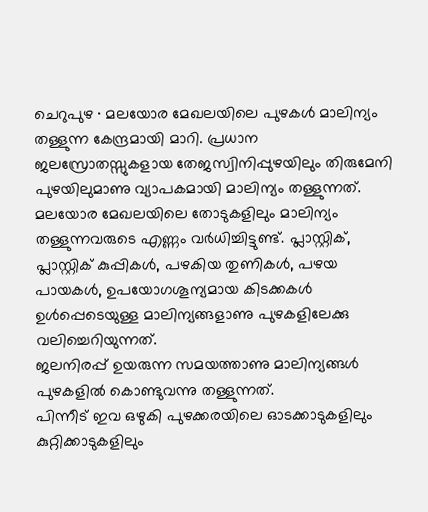ചെറുപുഴ ∙ മലയോര മേഖലയിലെ പുഴകൾ മാലിന്യം തള്ളുന്ന കേന്ദ്രമായി മാറി. പ്രധാന ജലസ്രോതസ്സുകളായ തേജസ്വിനിപ്പുഴയിലും തിരുമേനി പുഴയിലുമാണു വ്യാപകമായി മാലിന്യം തള്ളുന്നത്.
മലയോര മേഖലയിലെ തോടുകളിലും മാലിന്യം തള്ളുന്നവരുടെ എണ്ണം വർധിച്ചിട്ടുണ്ട്. പ്ലാസ്റ്റിക്, പ്ലാസ്റ്റിക് കുപ്പികൾ, പഴകിയ തുണികൾ, പഴയ പായകൾ, ഉപയോഗശൂന്യമായ കിടക്കകൾ ഉൾപ്പെടെയുള്ള മാലിന്യങ്ങളാണു പുഴകളിലേക്കു വലിച്ചെറിയുന്നത്.
ജലനിരപ്പ് ഉയരുന്ന സമയത്താണു മാലിന്യങ്ങൾ പുഴകളിൽ കൊണ്ടുവന്നു തള്ളുന്നത്.
പിന്നീട് ഇവ ഒഴുകി പുഴക്കരയിലെ ഓടക്കാടുകളിലും കുറ്റിക്കാടുകളിലും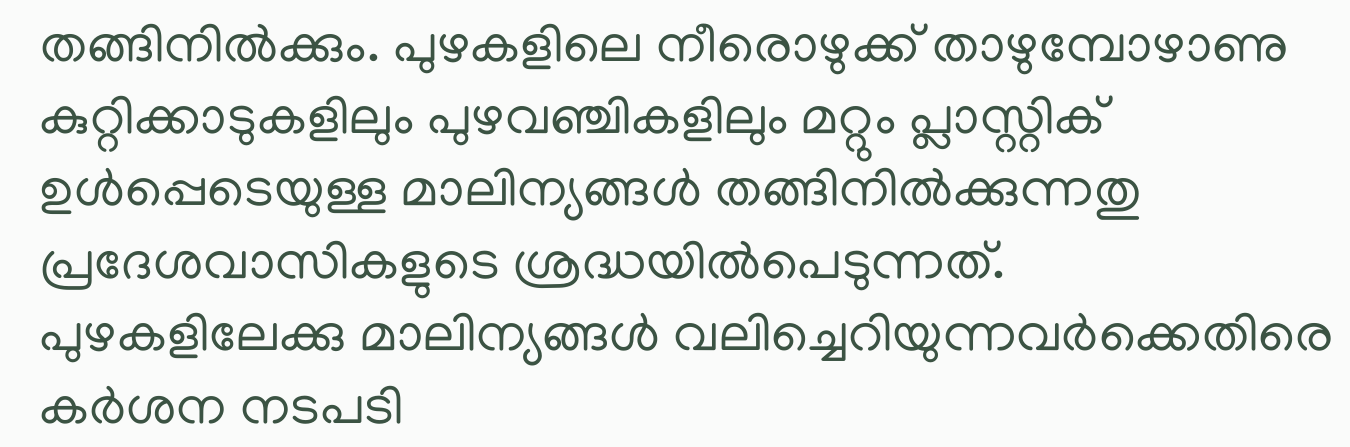തങ്ങിനിൽക്കും. പുഴകളിലെ നീരൊഴുക്ക് താഴുമ്പോഴാണു കുറ്റിക്കാടുകളിലും പുഴവഞ്ചികളിലും മറ്റും പ്ലാസ്റ്റിക് ഉൾപ്പെടെയുള്ള മാലിന്യങ്ങൾ തങ്ങിനിൽക്കുന്നതു പ്രദേശവാസികളുടെ ശ്രദ്ധയിൽപെടുന്നത്.
പുഴകളിലേക്കു മാലിന്യങ്ങൾ വലിച്ചെറിയുന്നവർക്കെതിരെ കർശന നടപടി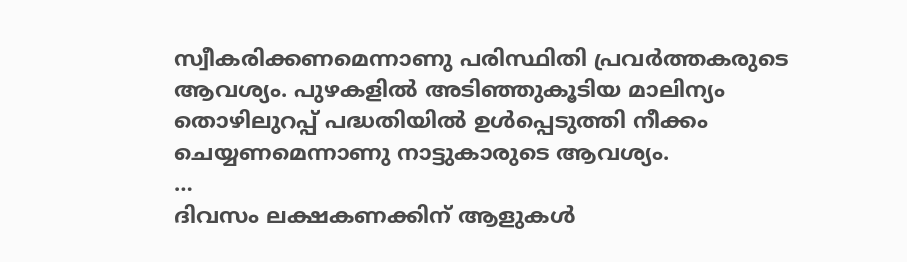സ്വീകരിക്കണമെന്നാണു പരിസ്ഥിതി പ്രവർത്തകരുടെ ആവശ്യം. പുഴകളിൽ അടിഞ്ഞുകൂടിയ മാലിന്യം തൊഴിലുറപ്പ് പദ്ധതിയിൽ ഉൾപ്പെടുത്തി നീക്കം ചെയ്യണമെന്നാണു നാട്ടുകാരുടെ ആവശ്യം.
…
ദിവസം ലക്ഷകണക്കിന് ആളുകൾ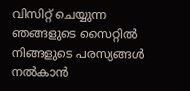വിസിറ്റ് ചെയ്യുന്ന ഞങ്ങളുടെ സൈറ്റിൽ നിങ്ങളുടെ പരസ്യങ്ങൾ നൽകാൻ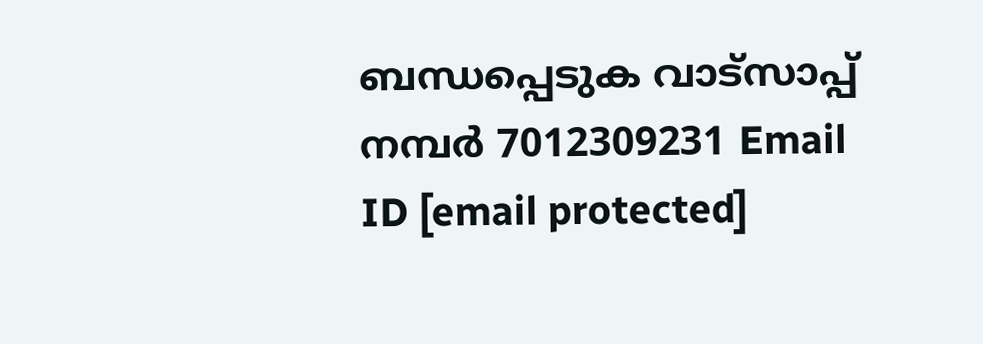ബന്ധപ്പെടുക വാട്സാപ്പ് നമ്പർ 7012309231 Email ID [email protected]